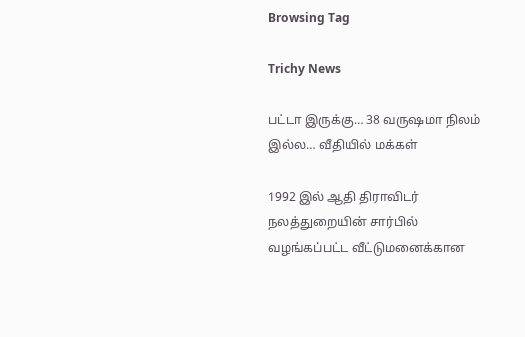Browsing Tag

Trichy News

பட்டா இருக்கு… 38 வருஷமா நிலம் இல்ல… வீதியில் மக்கள்

1992 இல் ஆதி திராவிடர் நலத்துறையின் சார்பில் வழங்கப்பட்ட வீட்டுமனைக்கான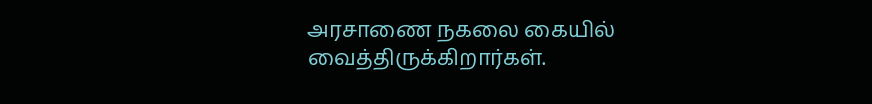அரசாணை நகலை கையில் வைத்திருக்கிறார்கள்.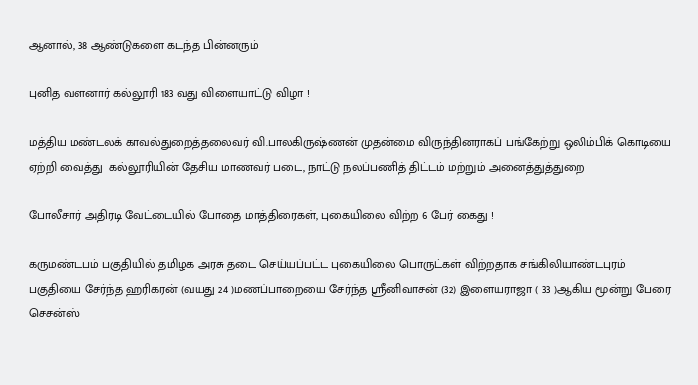ஆனால், 38 ஆண்டுகளை கடந்த பின்னரும்

புனித வளனார் கல்லூரி 183 வது விளையாட்டு விழா !

மத்திய மண்டலக் காவல்துறைத்தலைவர் வி.பாலகிருஷ்ணன் முதன்மை விருந்தினராகப் பங்கேற்று ஒலிம்பிக் கொடியை ஏற்றி வைத்து  கல்லூரியின் தேசிய மாணவர் படை, நாட்டு நலப்பணித் திட்டம் மற்றும் அனைத்துத்துறை

போலீசார் அதிரடி வேட்டையில் போதை மாத்திரைகள், புகையிலை விற்ற 6 பேர் கைது !

கருமண்டபம் பகுதியில் தமிழக அரசு தடை செய்யப்பட்ட புகையிலை பொருட்கள் விற்றதாக சங்கிலியாண்டபுரம் பகுதியை சேர்ந்த ஹரிகரன் (வயது 24 )மணப்பாறையை சேர்ந்த ஸ்ரீனிவாசன் (32) இளையராஜா ( 33 )ஆகிய மூன்று பேரை செசன்ஸ்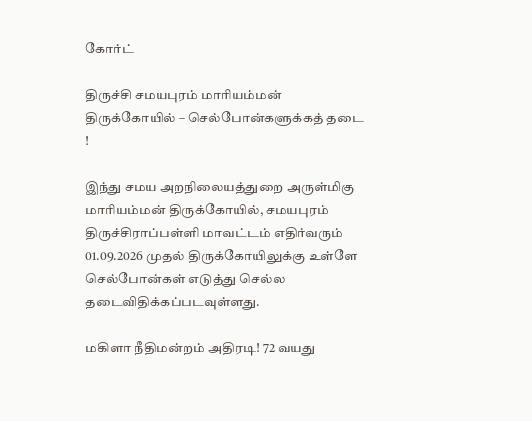கோர்ட்

திருச்சி சமயபுரம் மாரியம்மன் திருக்கோயில் – செல்போன்களுக்கத் தடை !

இந்து சமய அறநிலையத்துறை அருள்மிகு மாரியம்மன் திருக்கோயில், சமயபுரம் திருச்சிராப்பள்ளி மாவட்டம் எதிர்வரும் 01.09.2026 முதல் திருக்கோயிலுக்கு உள்ளே செல்போன்கள் எடுத்து செல்ல தடைவிதிக்கப்படவுள்ளது.

மகிளா நீதிமன்றம் அதிரடி! 72 வயது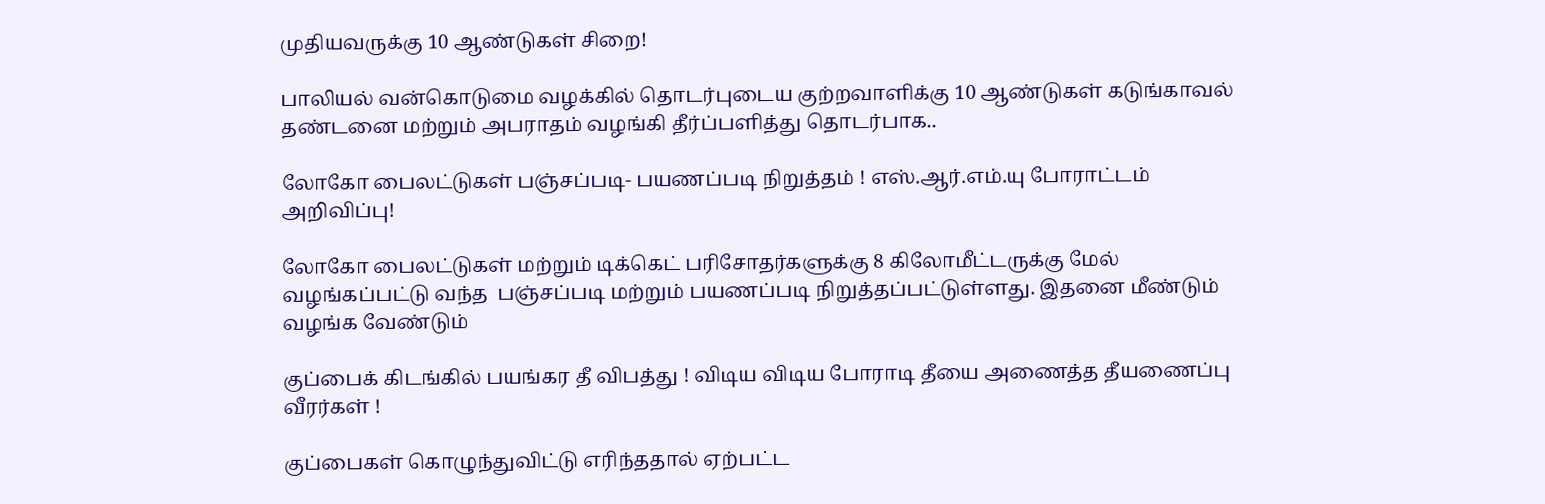முதியவருக்கு 10 ஆண்டுகள் சிறை!

பாலியல் வன்கொடுமை வழக்கில் தொடர்புடைய குற்றவாளிக்கு 10 ஆண்டுகள் கடுங்காவல் தண்டனை மற்றும் அபராதம் வழங்கி தீர்ப்பளித்து தொடர்பாக..

லோகோ பைலட்டுகள் பஞ்சப்படி- பயணப்படி நிறுத்தம் ! எஸ்.ஆர்.எம்.யு போராட்டம் அறிவிப்பு!

லோகோ பைலட்டுகள் மற்றும் டிக்கெட் பரிசோதர்களுக்கு 8 கிலோமீட்டருக்கு மேல் வழங்கப்பட்டு வந்த  பஞ்சப்படி மற்றும் பயணப்படி நிறுத்தப்பட்டுள்ளது. இதனை மீண்டும் வழங்க வேண்டும்

குப்பைக் கிடங்கில் பயங்கர தீ விபத்து ! விடிய விடிய போராடி தீயை அணைத்த தீயணைப்பு வீரர்கள் !

குப்பைகள் கொழுந்துவிட்டு எரிந்ததால் ஏற்பட்ட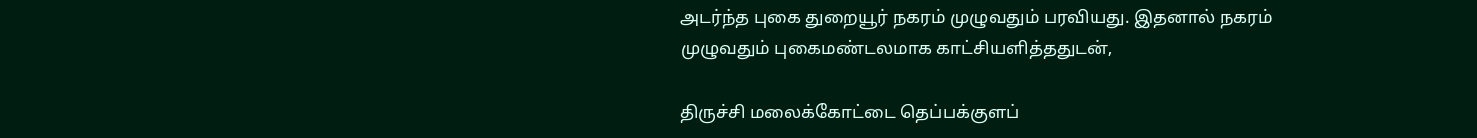அடர்ந்த புகை துறையூர் நகரம் முழுவதும் பரவியது. இதனால் நகரம் முழுவதும் புகைமண்டலமாக காட்சியளித்ததுடன்,

திருச்சி மலைக்கோட்டை தெப்பக்குளப்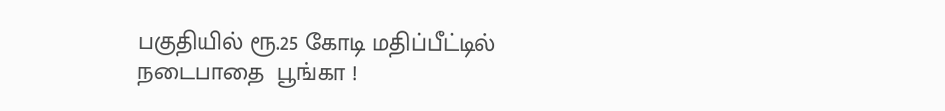பகுதியில் ரூ.25 கோடி மதிப்பீட்டில் நடைபாதை  பூங்கா !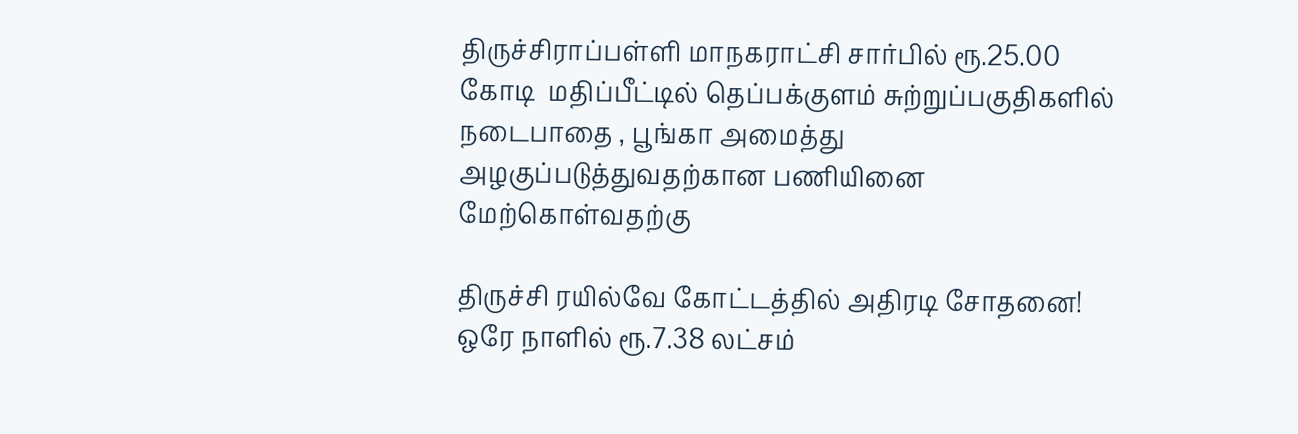திருச்சிராப்பள்ளி மாநகராட்சி சார்பில் ரூ.25.00 கோடி  மதிப்பீட்டில் தெப்பக்குளம் சுற்றுப்பகுதிகளில் நடைபாதை , பூங்கா அமைத்து அழகுப்படுத்துவதற்கான பணியினை மேற்கொள்வதற்கு

திருச்சி ரயில்வே கோட்டத்தில் அதிரடி சோதனை! ஒரே நாளில் ரூ.7.38 லட்சம்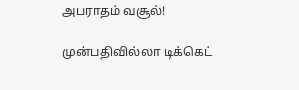அபராதம் வசூல்!

முன்பதிவில்லா டிக்கெட்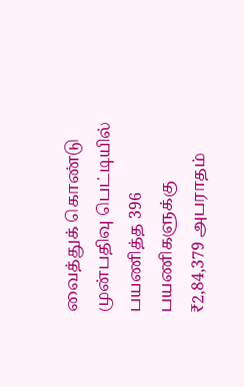வைத்துக் கொண்டு முன்பதிவு பெட்டியில் பயணித்த 396 பயணிகளுக்கு ₹2,84,379 அபராதம்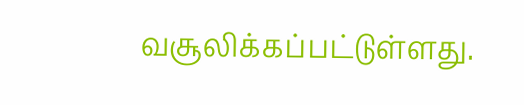வசூலிக்கப்பட்டுள்ளது.